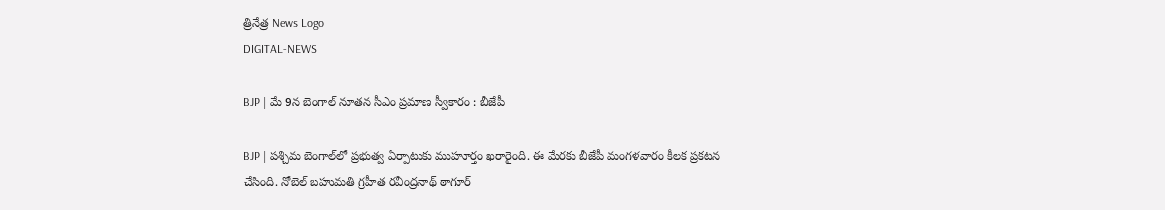త్రినేత్ర News Logo
DIGITAL-NEWS

BJP | మే 9న బెంగాల్ నూత‌న సీఎం ప్ర‌మాణ స్వీకారం : బీజేపీ

BJP | ప‌శ్చిమ బెంగాల్‌లో ప్ర‌భుత్వ ఏర్పాటుకు ముహూర్తం ఖ‌రారైంది. ఈ మేర‌కు బీజేపీ మంగ‌ళ‌వారం కీల‌క ప్ర‌క‌ట‌న చేసింది. నోబెల్ బ‌హుమ‌తి గ్ర‌హీత ర‌వీంద్ర‌నాథ్ ఠాగూర్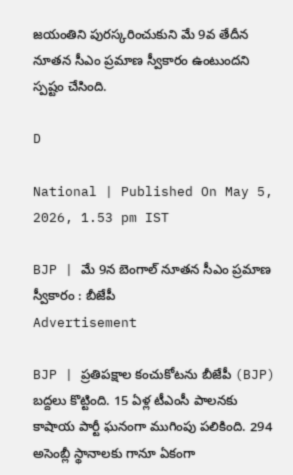జ‌యంతిని పురస్కరించుకుని మే 9వ తేదీన నూత‌న సీఎం ప్ర‌మాణ స్వీకారం ఉంటుంద‌ని స్ప‌ష్టం చేసింది.

D

National | Published On May 5, 2026, 1.53 pm IST

BJP | మే 9న బెంగాల్ నూత‌న సీఎం ప్ర‌మాణ స్వీకారం : బీజేపీ
Advertisement

BJP | ప్ర‌తిప‌క్షాల కంచుకోటను బీజేపీ (BJP) బ‌ద్ద‌లు కొట్టింది. 15 ఏళ్ల టీఎంసీ పాలనకు కాషాయ పార్టీ ఘనంగా ముగింపు పలికింది. 294 అసెంబ్లీ స్థానాల‌కు గానూ ఏకంగా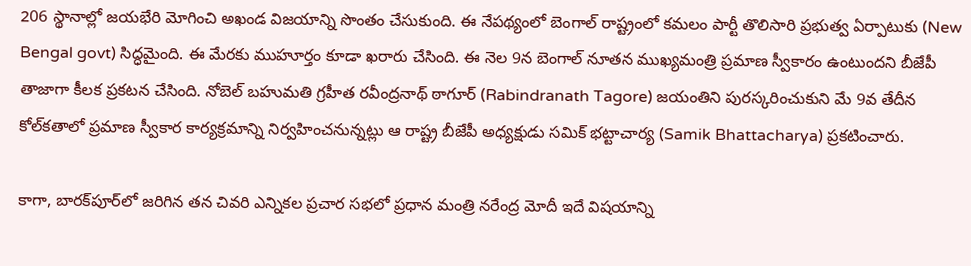206 స్థానాల్లో జ‌య‌భేరి మోగించి అఖండ విజ‌యాన్ని సొంతం చేసుకుంది. ఈ నేప‌థ్యంలో బెంగాల్ రాష్ట్రంలో క‌మ‌లం పార్టీ తొలిసారి ప్ర‌భుత్వ ఏర్పాటుకు (New Bengal govt) సిద్ధ‌మైంది. ఈ మేర‌కు ముహూర్తం కూడా ఖ‌రారు చేసింది. ఈ నెల 9న బెంగాల్ నూత‌న ముఖ్య‌మంత్రి ప్ర‌మాణ స్వీకారం ఉంటుంద‌ని బీజేపీ తాజాగా కీల‌క ప్ర‌క‌ట‌న చేసింది. నోబెల్ బ‌హుమ‌తి గ్ర‌హీత ర‌వీంద్ర‌నాథ్ ఠాగూర్ (Rabindranath Tagore) జ‌యంతిని పురస్కరించుకుని మే 9వ తేదీన కోల్‌క‌తాలో ప్ర‌మాణ స్వీకార కార్య‌క్ర‌మాన్ని నిర్వ‌హించ‌నున్న‌ట్లు ఆ రాష్ట్ర బీజేపీ అధ్య‌క్షుడు స‌మిక్ భ‌ట్టాచార్య‌ (Samik Bhattacharya) ప్ర‌క‌టించారు.

కాగా, బార‌క్‌పూర్‌లో జ‌రిగిన త‌న చివ‌రి ఎన్నిక‌ల ప్ర‌చార స‌భ‌లో ప్ర‌ధాన మంత్రి న‌రేంద్ర మోదీ ఇదే విష‌యాన్ని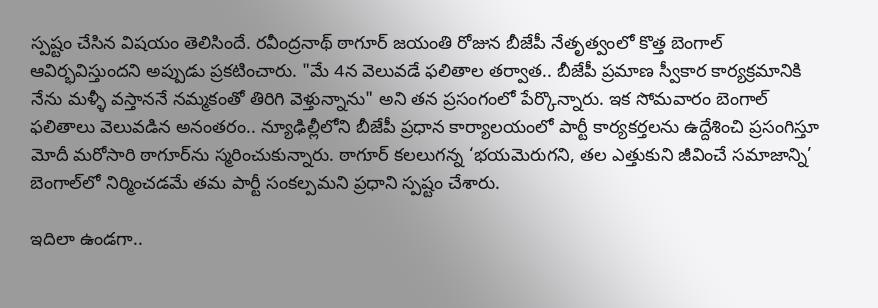స్ప‌ష్టం చేసిన విష‌యం తెలిసిందే. రవీంద్రనాథ్ ఠాగూర్ జయంతి రోజున బీజేపీ నేతృత్వంలో కొత్త బెంగాల్ ఆవిర్భ‌విస్తుంద‌ని అప్పుడు ప్ర‌క‌టించారు. "మే 4న వెలువడే ఫలితాల తర్వాత.. బీజేపీ ప్రమాణ స్వీకార కార్యక్రమానికి నేను మళ్ళీ వస్తాననే నమ్మకంతో తిరిగి వెళ్తున్నాను" అని త‌న ప్ర‌సంగంలో పేర్కొన్నారు. ఇక సోమ‌వారం బెంగాల్ ఫ‌లితాలు వెలువడిన అనంతరం.. న్యూఢిల్లీలోని బీజేపీ ప్రధాన కార్యాలయంలో పార్టీ కార్యకర్తలను ఉద్దేశించి ప్రసంగిస్తూ మోదీ మరోసారి ఠాగూర్‌ను స్మరించుకున్నారు. ఠాగూర్ కలలుగన్న ‘భయమెరుగని, తల ఎత్తుకుని జీవించే సమాజాన్ని’ బెంగాల్‌లో నిర్మించడమే తమ పార్టీ సంకల్పమని ప్ర‌ధాని స్ప‌ష్టం చేశారు.

ఇదిలా ఉండ‌గా..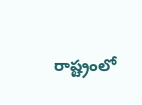రాష్ట్రంలో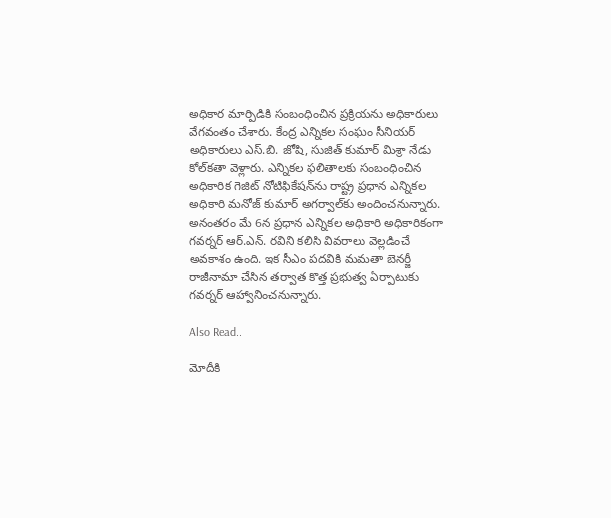అధికార మార్పిడికి సంబంధించిన ప్ర‌క్రియ‌ను అధికారులు వేగ‌వంతం చేశారు. కేంద్ర ఎన్నికల సంఘం సీనియర్ అధికారులు ఎస్‌.బి. జోషి, సుజిత్ కుమార్ మిశ్రా నేడు కోల్‌కతా వెళ్లారు. ఎన్నిక‌ల ఫ‌లితాలకు సంబంధించిన అధికారిక గెజిట్ నోటిఫికేష‌న్‌ను రాష్ట్ర ప్ర‌ధాన ఎన్నిక‌ల అధికారి మ‌నోజ్ కుమార్ అగ‌ర్వాల్‌కు అందించ‌నున్నారు. అనంత‌రం మే 6న ప్ర‌ధాన ఎన్నిక‌ల అధికారి అధికారికంగా గవ‌ర్న‌ర్ ఆర్‌.ఎన్‌. ర‌విని క‌లిసి వివ‌రాలు వెల్ల‌డించే అవ‌కాశం ఉంది. ఇక సీఎం ప‌ద‌వికి మ‌మ‌తా బెన‌ర్జీ రాజీనామా చేసిన త‌ర్వాత కొత్త ప్ర‌భుత్వ ఏర్పాటుకు గ‌వ‌ర్న‌ర్ ఆహ్వానించ‌నున్నారు.

Also Read..

మోదీకి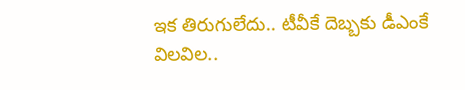ఇక తిరుగులేదు.. టీవీకే దెబ్బ‌కు డీఎంకే విల‌విల‌..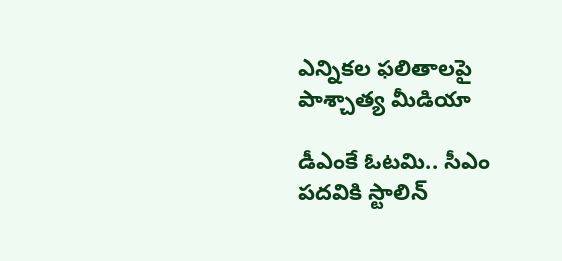ఎన్నిక‌ల ఫ‌లితాల‌పై పాశ్చాత్య మీడియా

డీఎంకే ఓట‌మి.. సీఎం ప‌ద‌వికి స్టాలిన్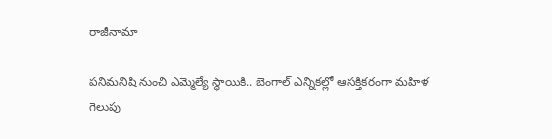రాజీనామా

ప‌నిమ‌నిషి నుంచి ఎమ్మెల్యే స్థాయికి.. బెంగాల్ ఎన్నిక‌ల్లో ఆస‌క్తిక‌రంగా మ‌హిళ గెలుపు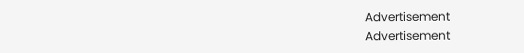Advertisement
Advertisement